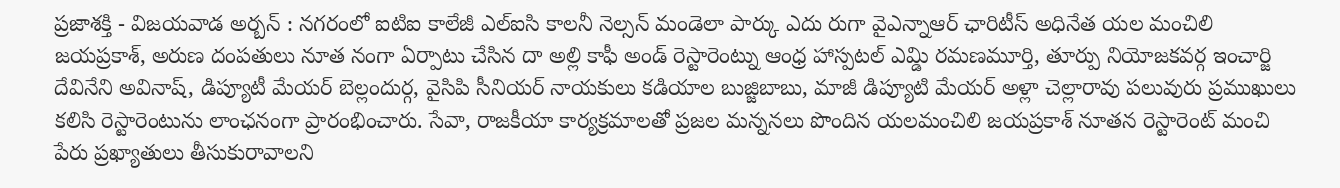ప్రజాశక్తి - విజయవాడ అర్బన్ : నగరంలో ఐటిఐ కాలేజీ ఎల్ఐసి కాలనీ నెల్సన్ మండెలా పార్కు ఎదు రుగా వైఎన్నాఆర్ ఛారిటీస్ అధినేత యల మంచిలి జయప్రకాశ్, అరుణ దంపతులు నూత నంగా ఏర్పాటు చేసిన దా అల్లి కాఫీ అండ్ రెస్టారెంట్ను ఆంధ్ర హాస్పటల్ ఎమ్డి రమణమూర్తి, తూర్పు నియోజకవర్గ ఇంచార్జి దేవినేని అవినాష్, డిప్యూటీ మేయర్ బెల్లందుర్గ, వైసిపి సీనియర్ నాయకులు కడియాల బుజ్జిబాబు, మాజీ డిప్యూటి మేయర్ అళ్లా చెల్లారావు పలువురు ప్రముఖులు కలిసి రెస్టారెంటును లాంఛనంగా ప్రారంభించారు. సేవా, రాజకీయా కార్యక్రమాలతో ప్రజల మన్ననలు పొందిన యలమంచిలి జయప్రకాశ్ నూతన రెస్టారెంట్ మంచి పేరు ప్రఖ్యాతులు తీసుకురావాలని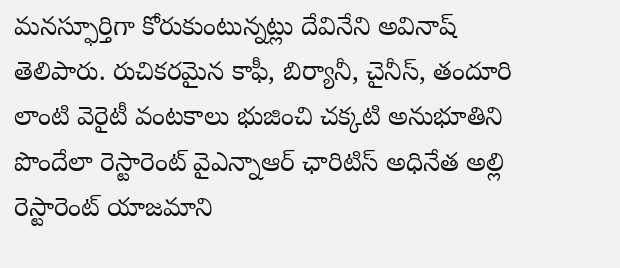మనస్ఫూర్తిగా కోరుకుంటున్నట్లు దేవినేని అవినాష్ తెలిపారు. రుచికరమైన కాఫీ, బిర్యానీ, చైనీస్, తందూరి లాంటి వెరైటీ వంటకాలు భుజించి చక్కటి అనుభూతిని పొందేలా రెస్టారెంట్ వైఎన్నాఆర్ ఛారిటిస్ అధినేత అల్లి రెస్టారెంట్ యాజమాని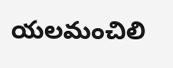యలమంచిలి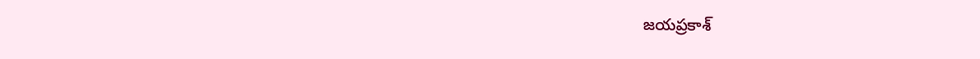జయప్రకాశ్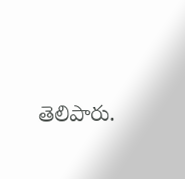తెలిపారు.